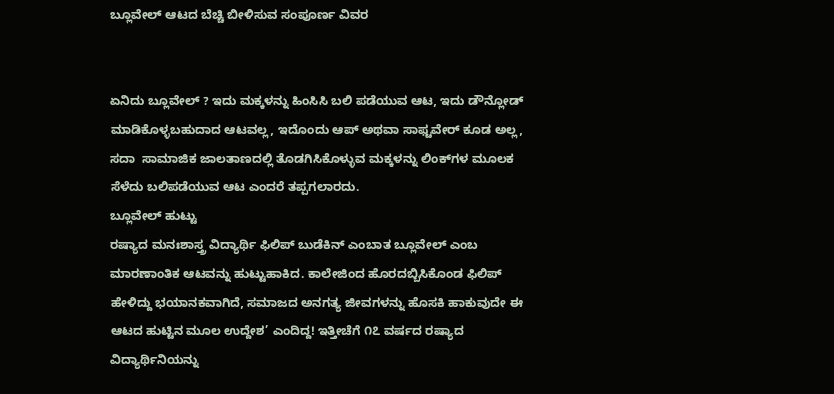ಬ್ಲೂವೇಲ್ ಆಟದ ಬೆಚ್ಚಿ ಬೀಳಿಸುವ ಸಂಪೂರ್ಣ ವಿವರ


ಏನಿದು ಬ್ಲೂವೇಲ್ ? ಇದು ಮಕ್ಕಳನ್ನು ಹಿಂಸಿಸಿ ಬಲಿ ಪಡೆಯುವ ಆಟ, ಇದು ಡೌನ್ಲೋಡ್ ಮಾಡಿಕೊಳ್ಳಬಹುದಾದ ಆಟವಲ್ಲ, ಇದೊಂದು ಆಪ್ ಅಥವಾ ಸಾಫ್ಟವೇರ್ ಕೂಡ ಅಲ್ಲ, ಸದಾ  ಸಾಮಾಜಿಕ ಜಾಲತಾಣದಲ್ಲಿ ತೊಡಗಿಸಿಕೊಳ್ಳುವ ಮಕ್ಕಳನ್ನು ಲಿಂಕ್‌ಗಳ ಮೂಲಕ ಸೆಳೆದು ಬಲಿಪಡೆಯುವ ಆಟ ಎಂದರೆ ತಪ್ಪಗಲಾರದು.
ಬ್ಲೂವೇಲ್ ಹುಟ್ಟು
ರಷ್ಯಾದ ಮನಃಶಾಸ್ತ್ರ ವಿದ್ಯಾರ್ಥಿ ಫಿಲಿಪ್ ಬುಡೆಕಿನ್ ಎಂಬಾತ ಬ್ಲೂವೇಲ್ ಎಂಬ ಮಾರಣಾಂತಿಕ ಆಟವನ್ನು ಹುಟ್ಟುಹಾಕಿದ. ಕಾಲೇಜಿಂದ ಹೊರದಬ್ಬಿಸಿಕೊಂಡ ಫಿಲಿಪ್ ಹೇಳಿದ್ದು ಭಯಾನಕವಾಗಿದೆ, ಸಮಾಜದ ಅನಗತ್ಯ ಜೀವಗಳನ್ನು ಹೊಸಕಿ ಹಾಕುವುದೇ ಈ ಆಟದ ಹುಟ್ಟಿನ ಮೂಲ ಉದ್ದೇಶ’ ಎಂದಿದ್ದ! ಇತ್ತೀಚೆಗೆ ೧೭ ವರ್ಷದ ರಷ್ಯಾದ ವಿದ್ಯಾರ್ಥಿನಿಯನ್ನು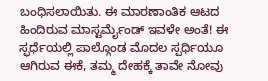ಬಂಧಿಸಲಾಯಿತು. ಈ ಮಾರಣಾಂತಿಕ ಆಟದ ಹಿಂದಿರುವ ಮಾಸ್ಟರ್ಮೈಂಡ್ ಇವಳೇ ಅಂತೆ! ಈ ಸ್ಫರ್ಧೆಯಲ್ಲಿ ಪಾಲ್ಗೊಂಡ ಮೊದಲ ಸ್ಪರ್ಧಿಯೂ ಆಗಿರುವ ಈಕೆ, ತಮ್ಮ ದೇಹಕ್ಕೆ ತಾವೇ ನೋವು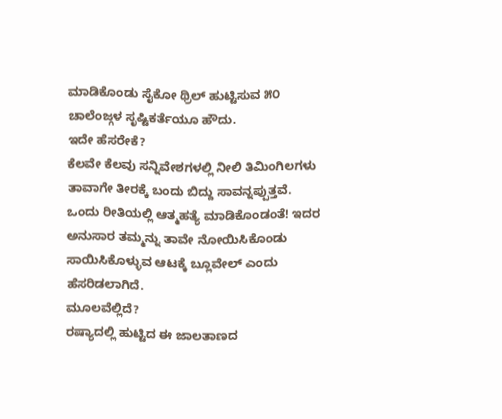ಮಾಡಿಕೊಂಡು ಸೈಕೋ ಥ್ರಿಲ್ ಹುಟ್ಟಿಸುವ ೫೦ ಚಾಲೆಂಜ್ಗಳ ಸೃಷ್ಟಿಕರ್ತೆಯೂ ಹೌದು.
ಇದೇ ಹೆಸರೇಕೆ?
ಕೆಲವೇ ಕೆಲವು ಸನ್ನಿವೇಶಗಳಲ್ಲಿ ನೀಲಿ ತಿಮಿಂಗಿಲಗಳು ತಾವಾಗೇ ತೀರಕ್ಕೆ ಬಂದು ಬಿದ್ದು ಸಾವನ್ನಪ್ಪುತ್ತವೆ. ಒಂದು ರೀತಿಯಲ್ಲಿ ಆತ್ಮಹತ್ಯೆ ಮಾಡಿಕೊಂಡಂತೆ! ಇದರ ಅನುಸಾರ ತಮ್ಮನ್ನು ತಾವೇ ನೋಯಿಸಿಕೊಂಡು ಸಾಯಿಸಿಕೊಳ್ಳುವ ಆಟಕ್ಕೆ ಬ್ಲೂವೇಲ್ ಎಂದು ಹೆಸರಿಡಲಾಗಿದೆ.
ಮೂಲವೆಲ್ಲಿದೆ?
ರಷ್ಯಾದಲ್ಲಿ ಹುಟ್ಟಿದ ಈ ಜಾಲತಾಣದ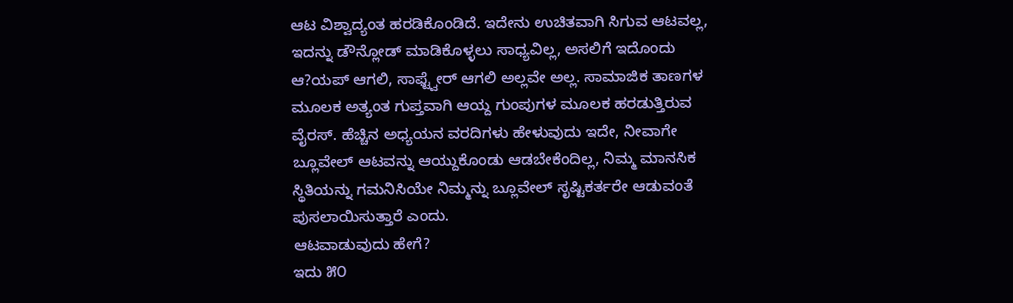ಆಟ ವಿಶ್ವಾದ್ಯಂತ ಹರಡಿಕೊಂಡಿದೆ. ಇದೇನು ಉಚಿತವಾಗಿ ಸಿಗುವ ಆಟವಲ್ಲ, ಇದನ್ನು ಡೌನ್ಲೋಡ್ ಮಾಡಿಕೊಳ್ಳಲು ಸಾಧ್ಯವಿಲ್ಲ, ಅಸಲಿಗೆ ಇದೊಂದು ಆ?ಯಪ್ ಆಗಲಿ, ಸಾಫ್ಟ್ವೇರ್ ಆಗಲಿ ಅಲ್ಲವೇ ಅಲ್ಲ. ಸಾಮಾಜಿಕ ತಾಣಗಳ ಮೂಲಕ ಅತ್ಯಂತ ಗುಪ್ತವಾಗಿ ಆಯ್ದ ಗುಂಪುಗಳ ಮೂಲಕ ಹರಡುತ್ತಿರುವ ವೈರಸ್. ಹೆಚ್ಚಿನ ಅಧ್ಯಯನ ವರದಿಗಳು ಹೇಳುವುದು ಇದೇ, ನೀವಾಗೇ ಬ್ಲೂವೇಲ್ ಆಟವನ್ನು ಆಯ್ದುಕೊಂಡು ಆಡಬೇಕೆಂದಿಲ್ಲ, ನಿಮ್ಮ ಮಾನಸಿಕ ಸ್ಥಿತಿಯನ್ನು ಗಮನಿಸಿಯೇ ನಿಮ್ಮನ್ನು ಬ್ಲೂವೇಲ್ ಸೃಷ್ಟಿಕರ್ತರೇ ಆಡುವಂತೆ ಪುಸಲಾಯಿಸುತ್ತಾರೆ ಎಂದು.
ಆಟವಾಡುವುದು ಹೇಗೆ?
ಇದು ೫೦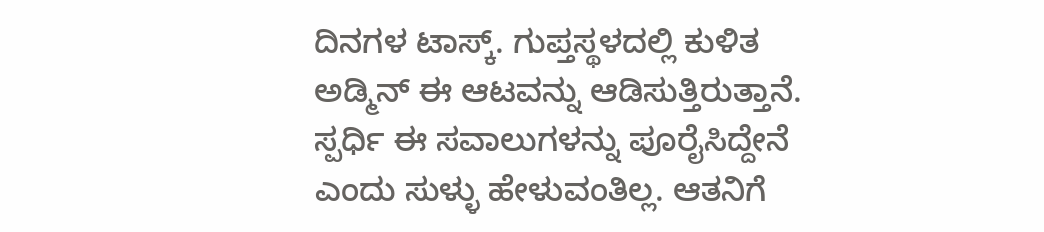ದಿನಗಳ ಟಾಸ್ಕ್. ಗುಪ್ತಸ್ಥಳದಲ್ಲಿ ಕುಳಿತ ಅಡ್ಮಿನ್ ಈ ಆಟವನ್ನು ಆಡಿಸುತ್ತಿರುತ್ತಾನೆ. ಸ್ಪರ್ಧಿ ಈ ಸವಾಲುಗಳನ್ನು ಪೂರೈಸಿದ್ದೇನೆ ಎಂದು ಸುಳ್ಳು ಹೇಳುವಂತಿಲ್ಲ. ಆತನಿಗೆ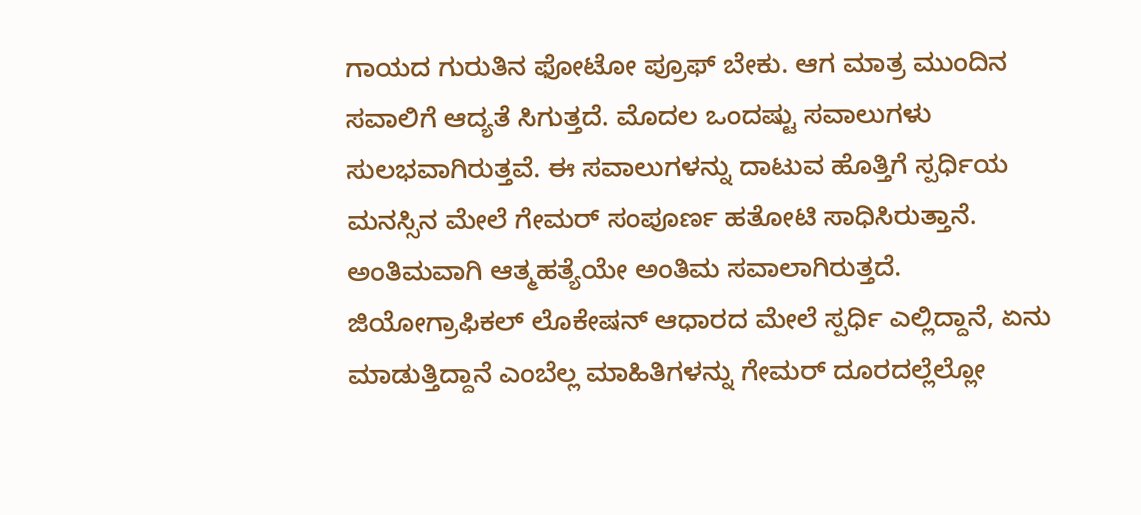ಗಾಯದ ಗುರುತಿನ ಫೋಟೋ ಪ್ರೂಫ್ ಬೇಕು. ಆಗ ಮಾತ್ರ ಮುಂದಿನ ಸವಾಲಿಗೆ ಆದ್ಯತೆ ಸಿಗುತ್ತದೆ. ಮೊದಲ ಒಂದಷ್ಟು ಸವಾಲುಗಳು ಸುಲಭವಾಗಿರುತ್ತವೆ. ಈ ಸವಾಲುಗಳನ್ನು ದಾಟುವ ಹೊತ್ತಿಗೆ ಸ್ಪರ್ಧಿಯ ಮನಸ್ಸಿನ ಮೇಲೆ ಗೇಮರ್ ಸಂಪೂರ್ಣ ಹತೋಟಿ ಸಾಧಿಸಿರುತ್ತಾನೆ. ಅಂತಿಮವಾಗಿ ಆತ್ಮಹತ್ಯೆಯೇ ಅಂತಿಮ ಸವಾಲಾಗಿರುತ್ತದೆ. ಜಿಯೋಗ್ರಾಫಿಕಲ್ ಲೊಕೇಷನ್ ಆಧಾರದ ಮೇಲೆ ಸ್ಪರ್ಧಿ ಎಲ್ಲಿದ್ದಾನೆ, ಏನು ಮಾಡುತ್ತಿದ್ದಾನೆ ಎಂಬೆಲ್ಲ ಮಾಹಿತಿಗಳನ್ನು ಗೇಮರ್ ದೂರದಲ್ಲೆಲ್ಲೋ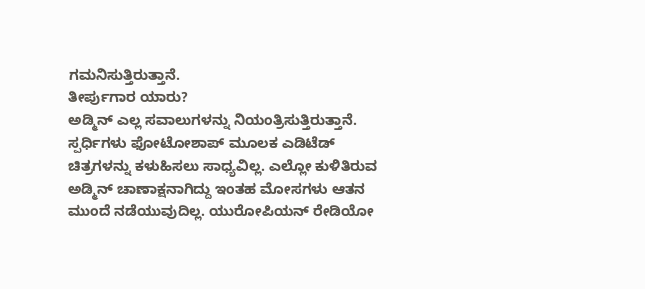ಗಮನಿಸುತ್ತಿರುತ್ತಾನೆ.
ತೀರ್ಪುಗಾರ ಯಾರು?
ಅಡ್ಮಿನ್ ಎಲ್ಲ ಸವಾಲುಗಳನ್ನು ನಿಯಂತ್ರಿಸುತ್ತಿರುತ್ತಾನೆ. ಸ್ಪರ್ಧಿಗಳು ಫೋಟೋಶಾಪ್ ಮೂಲಕ ಎಡಿಟೆಡ್ ಚಿತ್ರಗಳನ್ನು ಕಳುಹಿಸಲು ಸಾಧ್ಯವಿಲ್ಲ. ಎಲ್ಲೋ ಕುಳಿತಿರುವ ಅಡ್ಮಿನ್ ಚಾಣಾಕ್ಷನಾಗಿದ್ದು ಇಂತಹ ಮೋಸಗಳು ಆತನ ಮುಂದೆ ನಡೆಯುವುದಿಲ್ಲ. ಯುರೋಪಿಯನ್ ರೇಡಿಯೋ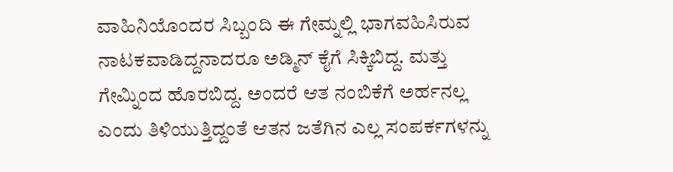ವಾಹಿನಿಯೊಂದರ ಸಿಬ್ಬಂದಿ ಈ ಗೇಮ್ನಲ್ಲಿ ಭಾಗವಹಿಸಿರುವ ನಾಟಕವಾಡಿದ್ದನಾದರೂ ಅಡ್ಮಿನ್ ಕೈಗೆ ಸಿಕ್ಕಿಬಿದ್ದ. ಮತ್ತು ಗೇಮ್ನಿಂದ ಹೊರಬಿದ್ದ. ಅಂದರೆ ಆತ ನಂಬಿಕೆಗೆ ಅರ್ಹನಲ್ಲ ಎಂದು ತಿಳಿಯುತ್ತಿದ್ದಂತೆ ಆತನ ಜತೆಗಿನ ಎಲ್ಲ ಸಂಪರ್ಕಗಳನ್ನು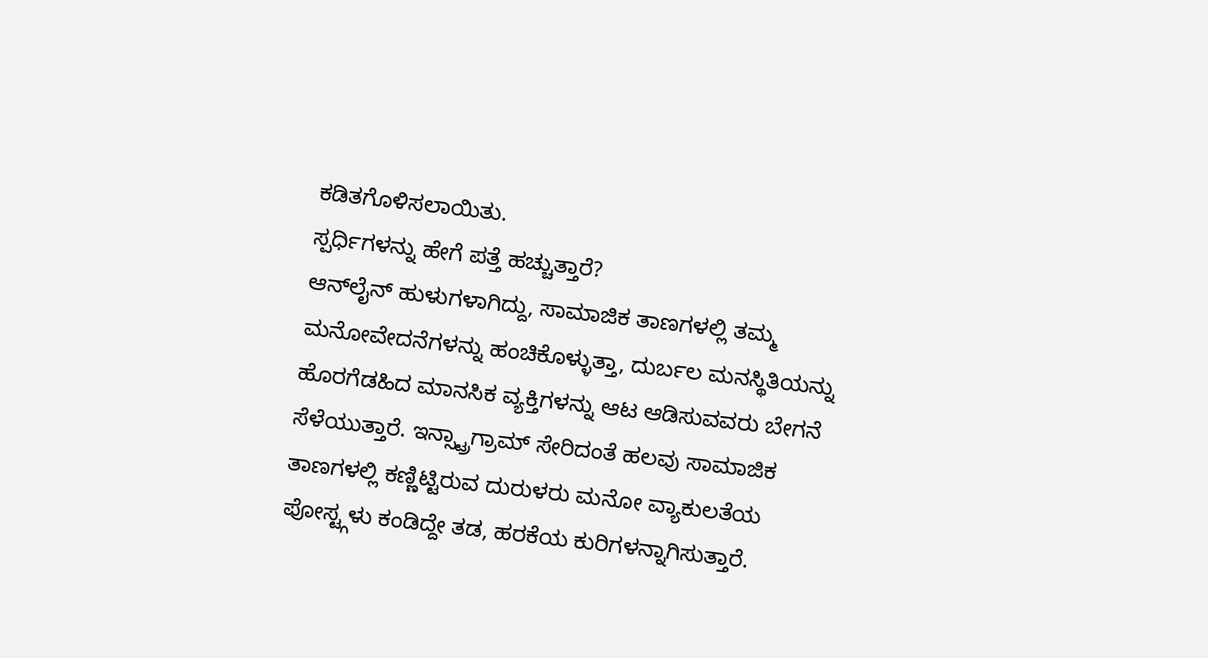ಕಡಿತಗೊಳಿಸಲಾಯಿತು.
ಸ್ಪರ್ಧಿಗಳನ್ನು ಹೇಗೆ ಪತ್ತೆ ಹಚ್ಚುತ್ತಾರೆ?
ಆನ್‌ಲೈನ್ ಹುಳುಗಳಾಗಿದ್ದು, ಸಾಮಾಜಿಕ ತಾಣಗಳಲ್ಲಿ ತಮ್ಮ ಮನೋವೇದನೆಗಳನ್ನು ಹಂಚಿಕೊಳ್ಳುತ್ತಾ, ದುರ್ಬಲ ಮನಸ್ಥಿತಿಯನ್ನು ಹೊರಗೆಡಹಿದ ಮಾನಸಿಕ ವ್ಯಕ್ತಿಗಳನ್ನು ಆಟ ಆಡಿಸುವವರು ಬೇಗನೆ ಸೆಳೆಯುತ್ತಾರೆ. ಇನ್ಸ್ಟ್ರಾಗ್ರಾಮ್ ಸೇರಿದಂತೆ ಹಲವು ಸಾಮಾಜಿಕ ತಾಣಗಳಲ್ಲಿ ಕಣ್ಣಿಟ್ಟಿರುವ ದುರುಳರು ಮನೋ ವ್ಯಾಕುಲತೆಯ ಪೋಸ್ಟ್ಗಳು ಕಂಡಿದ್ದೇ ತಡ, ಹರಕೆಯ ಕುರಿಗಳನ್ನಾಗಿಸುತ್ತಾರೆ.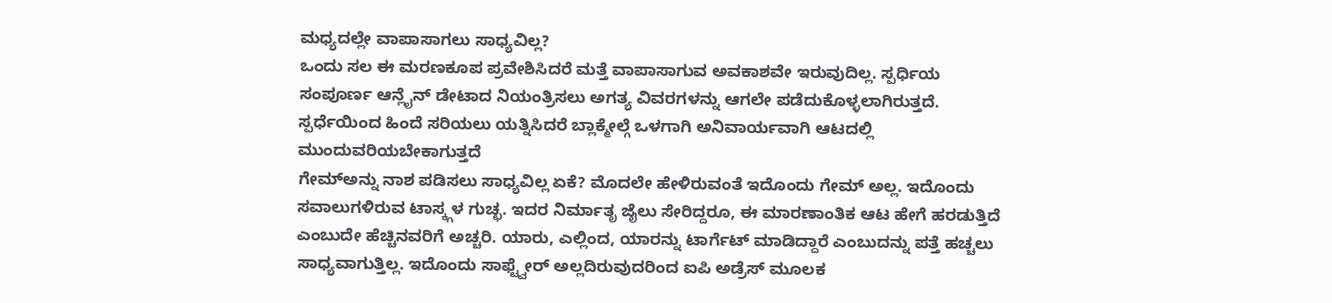ಮಧ್ಯದಲ್ಲೇ ವಾಪಾಸಾಗಲು ಸಾಧ್ಯವಿಲ್ಲ?
ಒಂದು ಸಲ ಈ ಮರಣಕೂಪ ಪ್ರವೇಶಿಸಿದರೆ ಮತ್ತೆ ವಾಪಾಸಾಗುವ ಅವಕಾಶವೇ ಇರುವುದಿಲ್ಲ. ಸ್ಪರ್ಧಿಯ ಸಂಪೂರ್ಣ ಆನ್ಲೈನ್ ಡೇಟಾದ ನಿಯಂತ್ರಿಸಲು ಅಗತ್ಯ ವಿವರಗಳನ್ನು ಆಗಲೇ ಪಡೆದುಕೊಳ್ಳಲಾಗಿರುತ್ತದೆ. ಸ್ಪರ್ಧೆಯಿಂದ ಹಿಂದೆ ಸರಿಯಲು ಯತ್ನಿಸಿದರೆ ಬ್ಲಾಕ್ಮೇಲ್ಗೆ ಒಳಗಾಗಿ ಅನಿವಾರ್ಯವಾಗಿ ಆಟದಲ್ಲಿ ಮುಂದುವರಿಯಬೇಕಾಗುತ್ತದೆ
ಗೇಮ್‌ಅನ್ನು ನಾಶ ಪಡಿಸಲು ಸಾಧ್ಯವಿಲ್ಲ ಏಕೆ? ಮೊದಲೇ ಹೇಳಿರುವಂತೆ ಇದೊಂದು ಗೇಮ್ ಅಲ್ಲ. ಇದೊಂದು ಸವಾಲುಗಳಿರುವ ಟಾಸ್ಕ್ಗಳ ಗುಚ್ಛ. ಇದರ ನಿರ್ಮಾತೃ ಜೈಲು ಸೇರಿದ್ದರೂ, ಈ ಮಾರಣಾಂತಿಕ ಆಟ ಹೇಗೆ ಹರಡುತ್ತಿದೆ ಎಂಬುದೇ ಹೆಚ್ಚಿನವರಿಗೆ ಅಚ್ಚರಿ. ಯಾರು, ಎಲ್ಲಿಂದ, ಯಾರನ್ನು ಟಾರ್ಗೆಟ್ ಮಾಡಿದ್ದಾರೆ ಎಂಬುದನ್ನು ಪತ್ತೆ ಹಚ್ಚಲು ಸಾಧ್ಯವಾಗುತ್ತಿಲ್ಲ. ಇದೊಂದು ಸಾಫ್ಟ್ವೇರ್ ಅಲ್ಲದಿರುವುದರಿಂದ ಐಪಿ ಅಡ್ರೆಸ್ ಮೂಲಕ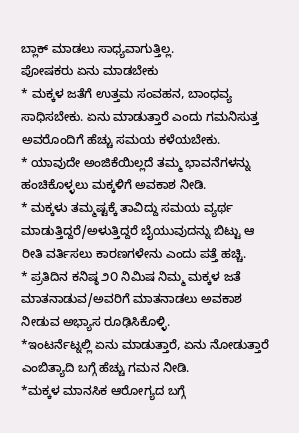ಬ್ಲಾಕ್ ಮಾಡಲು ಸಾಧ್ಯವಾಗುತ್ತಿಲ್ಲ.
ಪೋಷಕರು ಏನು ಮಾಡಬೇಕು
* ಮಕ್ಕಳ ಜತೆಗೆ ಉತ್ತಮ ಸಂವಹನ, ಬಾಂಧವ್ಯ ಸಾಧಿಸಬೇಕು. ಏನು ಮಾಡುತ್ತಾರೆ ಎಂದು ಗಮನಿಸುತ್ತ ಅವರೊಂದಿಗೆ ಹೆಚ್ಚು ಸಮಯ ಕಳೆಯಬೇಕು.
* ಯಾವುದೇ ಅಂಜಿಕೆಯಿಲ್ಲದೆ ತಮ್ಮ ಭಾವನೆಗಳನ್ನು ಹಂಚಿಕೊಳ್ಳಲು ಮಕ್ಕಳಿಗೆ ಅವಕಾಶ ನೀಡಿ.
* ಮಕ್ಕಳು ತಮ್ಮಷ್ಟಕ್ಕೆ ತಾವಿದ್ದು ಸಮಯ ವ್ಯರ್ಥ ಮಾಡುತ್ತಿದ್ದರೆ/ಅಳುತ್ತಿದ್ದರೆ ಬೈಯುವುದನ್ನು ಬಿಟ್ಟು ಆ ರೀತಿ ವರ್ತಿಸಲು ಕಾರಣಗಳೇನು ಎಂದು ಪತ್ತೆ ಹಚ್ಚಿ.
* ಪ್ರತಿದಿನ ಕನಿಷ್ಠ ೨೦ ನಿಮಿಷ ನಿಮ್ಮ ಮಕ್ಕಳ ಜತೆ ಮಾತನಾಡುವ/ಅವರಿಗೆ ಮಾತನಾಡಲು ಅವಕಾಶ ನೀಡುವ ಅಭ್ಯಾಸ ರೂಢಿಸಿಕೊಳ್ಳಿ.
*ಇಂಟರ್ನೆಟ್ನಲ್ಲಿ ಏನು ಮಾಡುತ್ತಾರೆ, ಏನು ನೋಡುತ್ತಾರೆ ಎಂಬಿತ್ಯಾದಿ ಬಗ್ಗೆ ಹೆಚ್ಚು ಗಮನ ನೀಡಿ.
*ಮಕ್ಕಳ ಮಾನಸಿಕ ಆರೋಗ್ಯದ ಬಗ್ಗೆ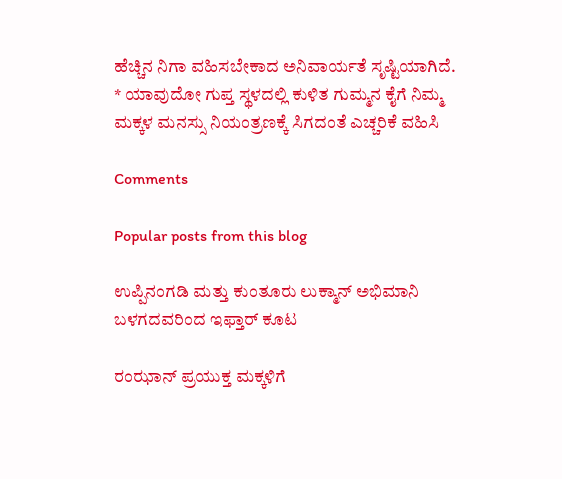ಹೆಚ್ಚಿನ ನಿಗಾ ವಹಿಸಬೇಕಾದ ಅನಿವಾರ್ಯತೆ ಸೃಷ್ಟಿಯಾಗಿದೆ.
* ಯಾವುದೋ ಗುಪ್ತ ಸ್ಥಳದಲ್ಲಿ ಕುಳಿತ ಗುಮ್ಮನ ಕೈಗೆ ನಿಮ್ಮ ಮಕ್ಕಳ ಮನಸ್ಸು ನಿಯಂತ್ರಣಕ್ಕೆ ಸಿಗದಂತೆ ಎಚ್ಚರಿಕೆ ವಹಿಸಿ

Comments

Popular posts from this blog

ಉಪ್ಪಿನಂಗಡಿ ಮತ್ತು ಕುಂತೂರು ಲುಕ್ಮಾನ್ ಅಭಿಮಾನಿ ಬಳಗದವರಿಂದ ಇಫ್ತಾರ್ ಕೂಟ

ರಂಝಾನ್ ಪ್ರಯುಕ್ತ ಮಕ್ಕಳಿಗೆ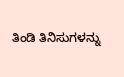ತಿಂಡಿ ತಿನಿಸುಗಳನ್ನು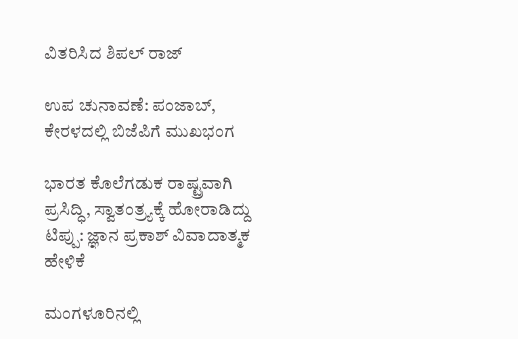ವಿತರಿಸಿದ ಶಿಪಲ್ ರಾಜ್

ಉಪ ಚುನಾವಣೆ: ಪಂಜಾಬ್, ಕೇರಳದಲ್ಲಿ ಬಿಜೆಪಿಗೆ ಮುಖಭಂಗ

ಭಾರತ ಕೊಲೆಗಡುಕ ರಾಷ್ಟ್ರವಾಗಿ ಪ್ರಸಿದ್ಧಿ, ಸ್ವಾತಂತ್ರ್ಯಕ್ಕೆ ಹೋರಾಡಿದ್ದು ಟಿಪ್ಪು: ಜ್ಞಾನ ಪ್ರಕಾಶ್ ವಿವಾದಾತ್ಮಕ ಹೇಳಿಕೆ

ಮಂಗಳೂರಿನಲ್ಲಿ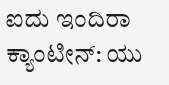ಐದು ಇಂದಿರಾ ಕ್ಯಾಂಟೀನ್: ಯು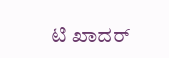ಟಿ ಖಾದರ್